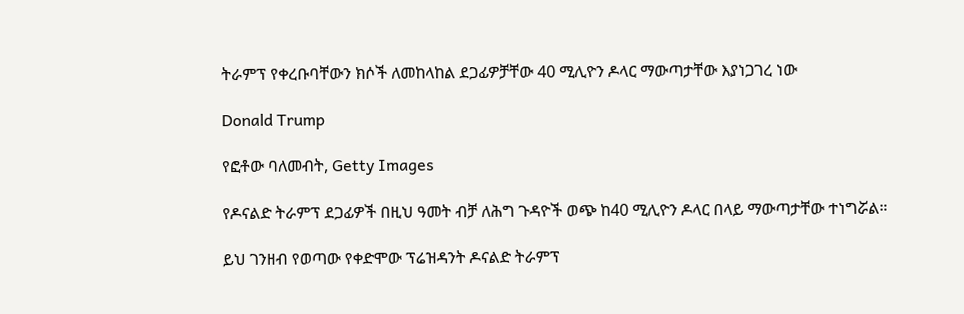ትራምፕ የቀረቡባቸውን ክሶች ለመከላከል ደጋፊዎቻቸው 40 ሚሊዮን ዶላር ማውጣታቸው እያነጋገረ ነው

Donald Trump

የፎቶው ባለመብት, Getty Images

የዶናልድ ትራምፕ ደጋፊዎች በዚህ ዓመት ብቻ ለሕግ ጉዳዮች ወጭ ከ40 ሚሊዮን ዶላር በላይ ማውጣታቸው ተነግሯል።

ይህ ገንዘብ የወጣው የቀድሞው ፕሬዝዳንት ዶናልድ ትራምፕ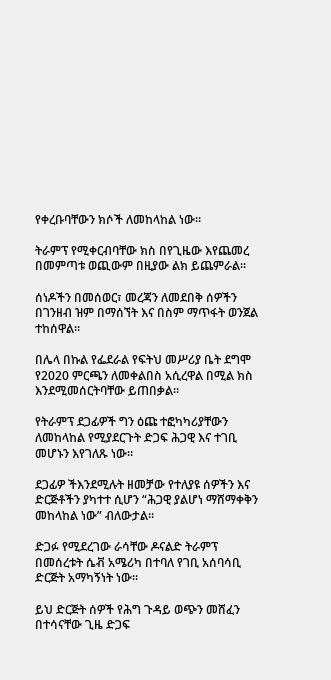የቀረቡባቸውን ክሶች ለመከላከል ነው።

ትራምፕ የሚቀርብባቸው ክስ በየጊዜው እየጨመረ በመምጣቱ ወጪውም በዚያው ልክ ይጨምራል።

ሰነዶችን በመሰወር፣ መረጃን ለመደበቅ ሰዎችን በገንዘብ ዝም በማሰኘት እና በስም ማጥፋት ወንጀል ተከሰዋል።

በሌላ በኩል የፌደራል የፍትህ መሥሪያ ቤት ደግሞ የ2020 ምርጫን ለመቀልበስ አሲረዋል በሚል ክስ እንደሚመሰርትባቸው ይጠበቃል።

የትራምፕ ደጋፊዎች ግን ዕጩ ተፎካካሪያቸውን ለመከላከል የሚያደርጉት ድጋፍ ሕጋዊ እና ተገቢ መሆኑን እየገለጹ ነው።

ደጋፊዎ ችእንደሚሉት ዘመቻው የተለያዩ ሰዎችን እና ድርጅቶችን ያካተተ ሲሆን “ሕጋዊ ያልሆነ ማሸማቀቅን መከላከል ነው” ብለውታል።

ድጋፉ የሚደረገው ራሳቸው ዶናልድ ትራምፕ በመሰረቱት ሴቭ አሜሪካ በተባለ የገቢ አሰባሳቢ ድርጅት አማካኝነት ነው።

ይህ ድርጅት ሰዎች የሕግ ጉዳይ ወጭን መሸፈን በተሳናቸው ጊዜ ድጋፍ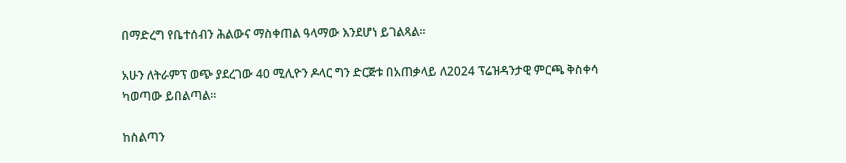በማድረግ የቤተሰብን ሕልውና ማስቀጠል ዓላማው እንደሆነ ይገልጻል።

አሁን ለትራምፕ ወጭ ያደረገው 40 ሚሊዮን ዶላር ግን ድርጅቱ በአጠቃላይ ለ2024 ፕሬዝዳንታዊ ምርጫ ቅስቀሳ ካወጣው ይበልጣል።

ከስልጣን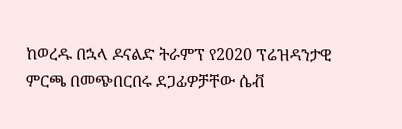ከወረዱ በኋላ ዶናልድ ትራምፕ የ2020 ፕሬዝዳንታዊ ምርጫ በመጭበርበሩ ደጋፊዎቻቸው ሴቭ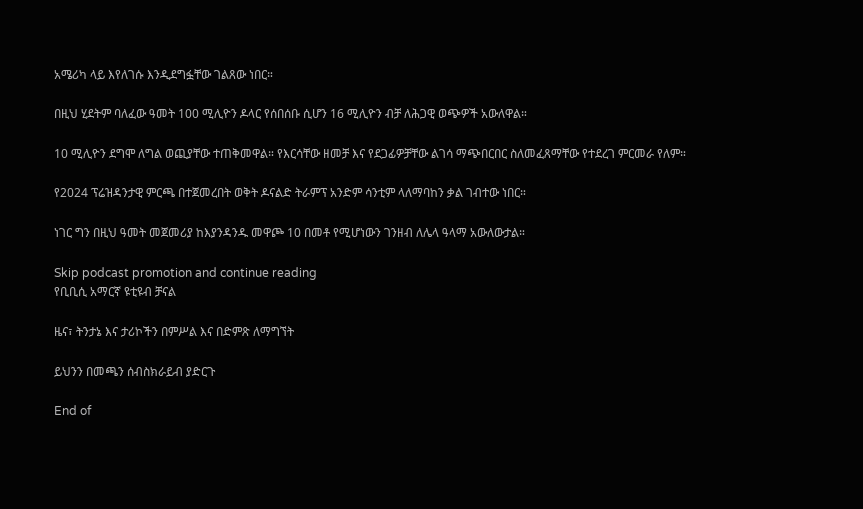አሜሪካ ላይ እየለገሱ እንዲደግፏቸው ገልጸው ነበር።

በዚህ ሂደትም ባለፈው ዓመት 100 ሚሊዮን ዶላር የሰበሰቡ ሲሆን 16 ሚሊዮን ብቻ ለሕጋዊ ወጭዎች አውለዋል።

10 ሚሊዮን ደግሞ ለግል ወጪያቸው ተጠቅመዋል። የእርሳቸው ዘመቻ እና የደጋፊዎቻቸው ልገሳ ማጭበርበር ስለመፈጸማቸው የተደረገ ምርመራ የለም።

የ2024 ፕሬዝዳንታዊ ምርጫ በተጀመረበት ወቅት ዶናልድ ትራምፕ አንድም ሳንቲም ላለማባከን ቃል ገብተው ነበር።

ነገር ግን በዚህ ዓመት መጀመሪያ ከእያንዳንዱ መዋጮ 10 በመቶ የሚሆነውን ገንዘብ ለሌላ ዓላማ አውለውታል።

Skip podcast promotion and continue reading
የቢቢሲ አማርኛ ዩቲዩብ ቻናል

ዜና፣ ትንታኔ እና ታሪኮችን በምሥል እና በድምጽ ለማግኘት

ይህንን በመጫን ሰብስክራይብ ያድርጉ

End of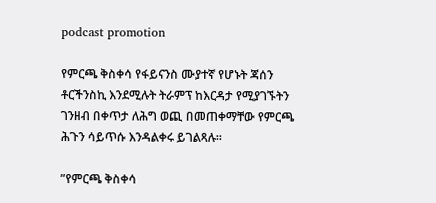podcast promotion

የምርጫ ቅስቀሳ የፋይናንስ ሙያተኛ የሆኑት ጃሰን ቶርችንስኪ እንደሚሉት ትራምፕ ከእርዳታ የሚያገኙትን ገንዘብ በቀጥታ ለሕግ ወጪ በመጠቀማቸው የምርጫ ሕጉን ሳይጥሱ እንዳልቀሩ ይገልጻሉ።

”የምርጫ ቅስቀሳ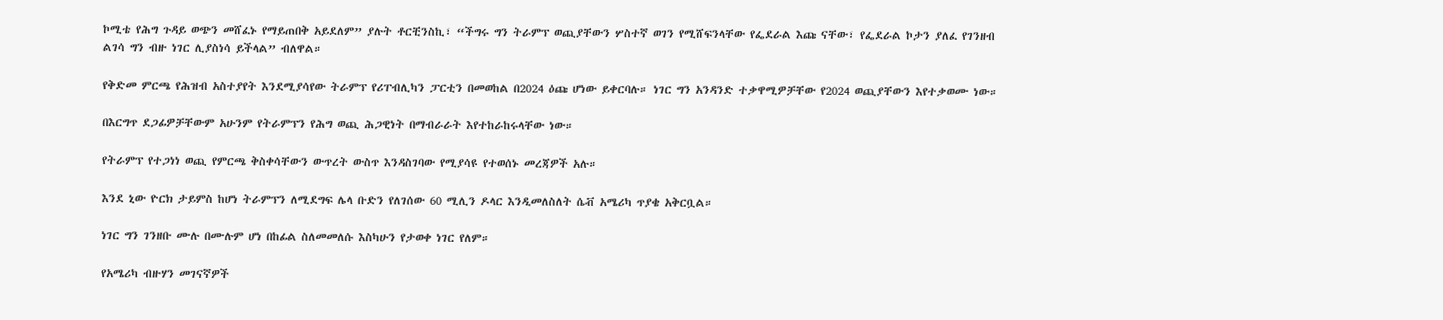ኮሚቴ የሕግ ጉዳይ ወጭን መሸፈኑ የማይጠበቅ አይደለም” ያሉት ቶርቺንስኪ፣ “ችግሩ ግን ትራምፕ ወጪያቸውን ሦስተኛ ወገን የሚሸፍንላቸው የፌደራል እጩ ናቸው፣ የፌደራል ኮታን ያለፈ የገንዘብ ልገሳ ግን ብዙ ነገር ሊያስነሳ ይችላል” ብለዋል።

የቅድመ ምርጫ የሕዝብ አስተያየት እንደሚያሳየው ትራምፕ የሪፐብሊካን ፓርቲን በመወከል በ2024 ዕጩ ሆነው ይቀርባሉ። ነገር ግን አንዳንድ ተቃዋሚዎቻቸው የ2024 ወጪያቸውን እየተቃወሙ ነው።

በእርግጥ ደጋፊዎቻቸውም አሁንም የትራምፕን የሕግ ወጪ ሕጋዊነት በማብራራት እየተከራከሩላቸው ነው።

የትራምፕ የተጋነነ ወጪ የምርጫ ቅስቀሳቸውን ውጥረት ውስጥ እንዳስገባው የሚያሳዩ የተወሰኑ መረጃዎች አሉ።

እንደ ኒው ዮርክ ታይምስ ከሆነ ትራምፕን ለሚደግፍ ሌላ ቡድን የለገሰው 60 ሚሊን ዶላር እንዲመለስለት ሴቭ አሜሪካ ጥያቄ አቅርቧል።

ነገር ግን ገንዘቡ ሙሉ በሙሉም ሆነ በከፊል ስለመመለሱ እስካሁን የታወቀ ነገር የለም።

የአሜሪካ ብዙሃን መገናኛዎች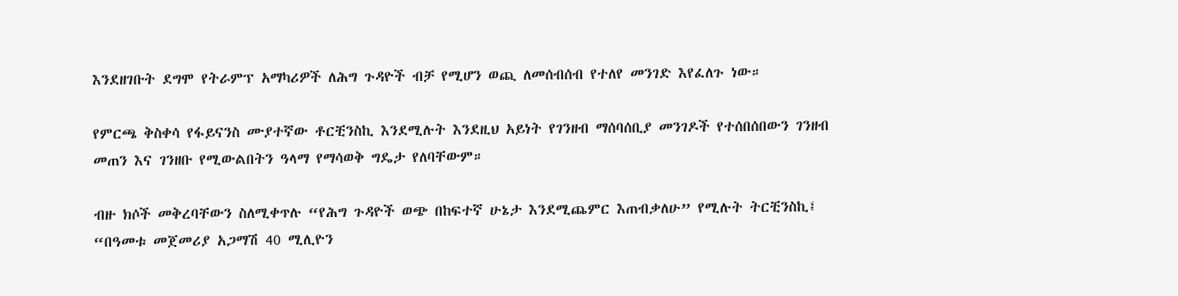እንደዘገቡት ደግሞ የትራምፕ አማካሪዎች ለሕግ ጉዳዮች ብቻ የሚሆን ወጪ ለመሰብሰብ የተለየ መንገድ እየፈለጉ ነው።

የምርጫ ቅስቀሳ የፋይናንስ ሙያተኛው ቶርቺንስኪ እንደሚሉት እንደዚህ አይነት የገንዘብ ማሰባሰቢያ መንገዶች የተሰበሰበውን ገንዘብ መጠን እና ገንዘቡ የሚውልበትን ዓላማ የማሳወቅ ግዴታ የለባቸውም።

ብዙ ክሶች መቅረባቸውን ስለሚቀጥሉ “የሕግ ጉዳዮች ወጭ በከፍተኛ ሁኔታ እንደሚጨምር እጠብቃለሁ” የሚሉት ትርቺንስኪ፤ “በዓመቱ መጀመሪያ አጋማሽ 40 ሚሊዮን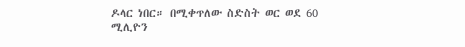ዶላር ነበር። በሚቀጥለው ስድስት ወር ወደ 60 ሚሊዮን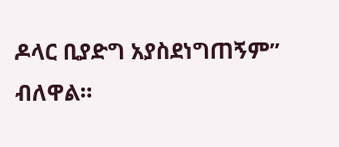ዶላር ቢያድግ አያስደነግጠኝም” ብለዋል።